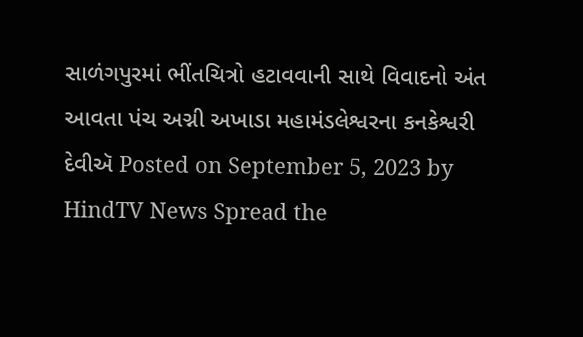સાળંગપુરમાં ભીંતચિત્રો હટાવવાની સાથે વિવાદનો અંત આવતા પંચ અગ્ની અખાડા મહામંડલેશ્વરના કનકેશ્વરી દેવીઍ Posted on September 5, 2023 by HindTV News Spread the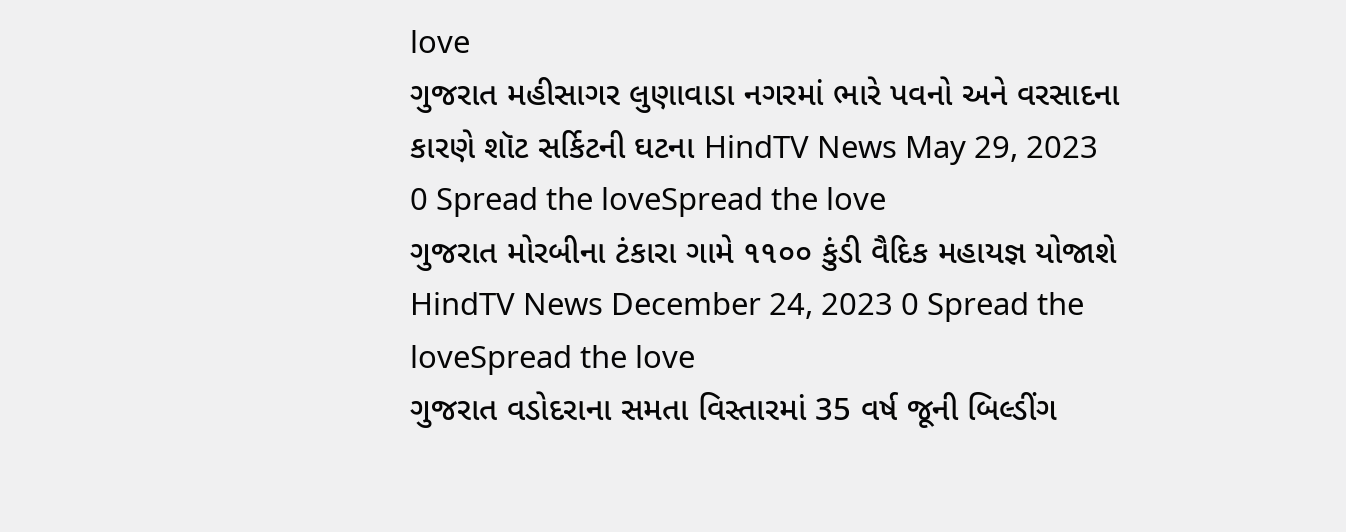love
ગુજરાત મહીસાગર લુણાવાડા નગરમાં ભારે પવનો અને વરસાદના કારણે શૉટ સર્કિટની ઘટના HindTV News May 29, 2023 0 Spread the loveSpread the love
ગુજરાત મોરબીના ટંકારા ગામે ૧૧૦૦ કુંડી વૈદિક મહાયજ્ઞ યોજાશે HindTV News December 24, 2023 0 Spread the loveSpread the love
ગુજરાત વડોદરાના સમતા વિસ્તારમાં 35 વર્ષ જૂની બિલ્ડીંગ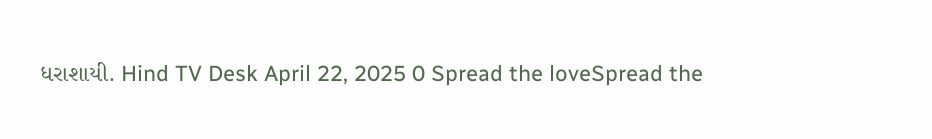ધરાશાયી. Hind TV Desk April 22, 2025 0 Spread the loveSpread the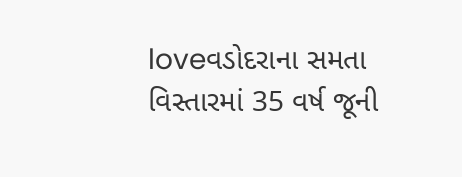loveવડોદરાના સમતા વિસ્તારમાં 35 વર્ષ જૂની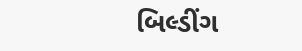બિલ્ડીંગ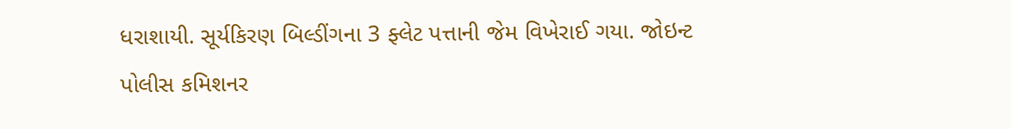ધરાશાયી. સૂર્યકિરણ બિલ્ડીંગના 3 ફ્લેટ પત્તાની જેમ વિખેરાઈ ગયા. જોઇન્ટ પોલીસ કમિશનર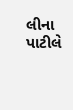લીના પાટીલે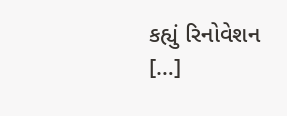કહ્યું રિનોવેશન […]